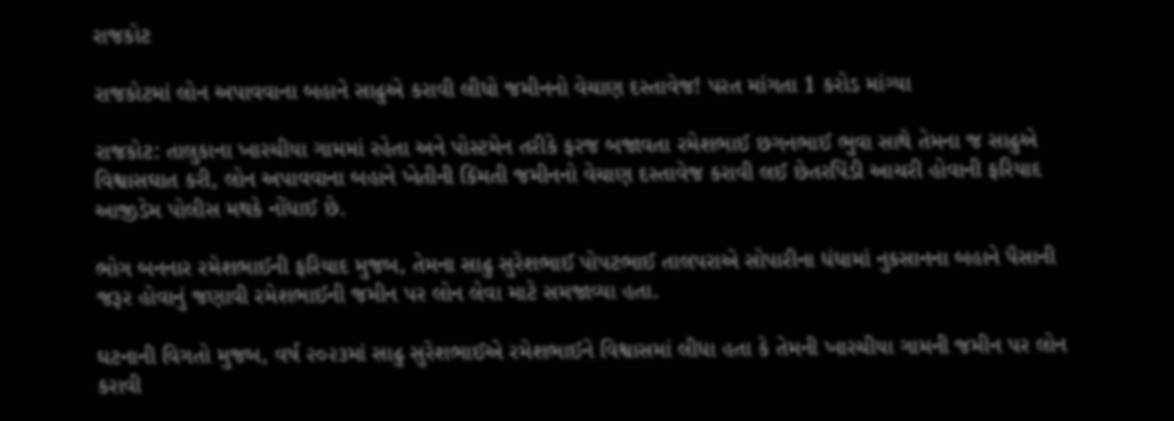રાજકોટ

રાજકોટમાં લોન અપાવવાના બહાને સાઢુએ કરાવી લીધો જમીનનો વેચાણ દસ્તાવેજ! પરત માંગતા 1 કરોડ માંગ્યા

રાજકોટ: તાલુકાના ખારચીયા ગામમાં રહેતા અને પોસ્ટમેન તરીકે ફરજ બજાવતા રમેશભાઈ છગનભાઈ ભુવા સાથે તેમના જ સાઢુએ વિશ્વાસઘાત કરી, લોન અપાવવાના બહાને ખેતીની કિંમતી જમીનનો વેચાણ દસ્તાવેજ કરાવી લઈ છેતરપિંડી આચરી હોવાની ફરિયાદ આજીડેમ પોલીસ મથકે નોંધાઈ છે.

ભોગ બનનાર રમેશભાઈની ફરિયાદ મુજબ, તેમના સાઢુ સુરેશભાઈ પોપટભાઈ તાલપરાએ સોપારીના ધંધામાં નુકસાનના બહાને પૈસાની જરૂર હોવાનું જણાવી રમેશભાઈની જમીન પર લોન લેવા માટે સમજાવ્યા હતા.

ઘટનાની વિગતો મુજબ, વર્ષ ૨૦૨૩માં સાઢુ સુરેશભાઈએ રમેશભાઈને વિશ્વાસમાં લીધા હતા કે તેમની ખારચીયા ગામની જમીન પર લોન કરાવી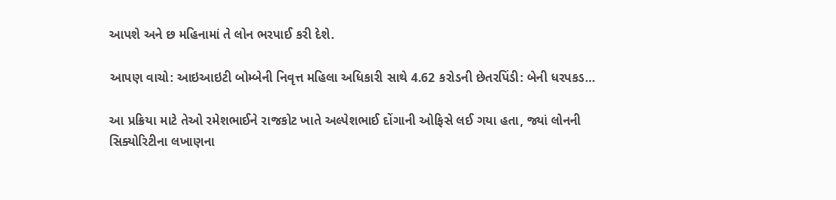આપશે અને છ મહિનામાં તે લોન ભરપાઈ કરી દેશે.

આપણ વાચો: આઇઆઇટી બોમ્બેની નિવૃત્ત મહિલા અધિકારી સાથે 4.62 કરોડની છેતરપિંડી: બેની ધરપકડ…

આ પ્રક્રિયા માટે તેઓ રમેશભાઈને રાજકોટ ખાતે અલ્પેશભાઈ દોંગાની ઓફિસે લઈ ગયા હતા, જ્યાં લોનની સિક્યોરિટીના લખાણના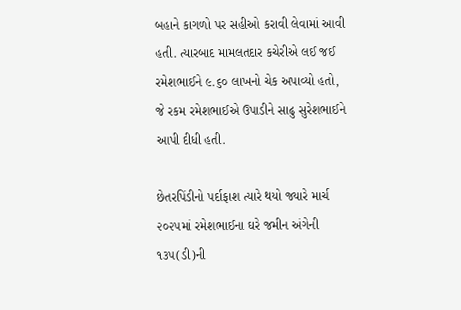બહાને કાગળો પર સહીઓ કરાવી લેવામાં આવી હતી. ત્યારબાદ મામલતદાર કચેરીએ લઈ જઈ રમેશભાઈને ૯.૬૦ લાખનો ચેક અપાવ્યો હતો, જે રકમ રમેશભાઈએ ઉપાડીને સાઢુ સુરેશભાઈને આપી દીધી હતી.

છેતરપિંડીનો પર્દાફાશ ત્યારે થયો જ્યારે માર્ચ ૨૦૨૫માં રમેશભાઈના ઘરે જમીન અંગેની ૧૩૫(ડી)ની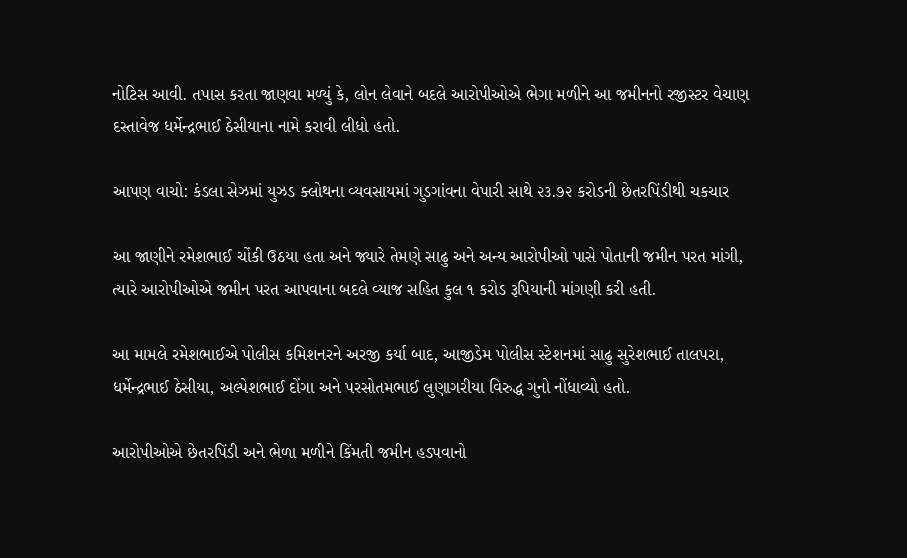નોટિસ આવી. તપાસ કરતા જાણવા મળ્યું કે, લોન લેવાને બદલે આરોપીઓએ ભેગા મળીને આ જમીનનો રજીસ્ટર વેચાણ દસ્તાવેજ ધર્મેન્દ્રભાઈ ઠેસીયાના નામે કરાવી લીધો હતો.

આપણ વાચો: કંડલા સેઝમાં યુઝડ ક્લોથના વ્યવસાયમાં ગુડગાંવના વેપારી સાથે ૨૩.૭૨ કરોડની છેતરપિંડીથી ચકચાર

આ જાણીને રમેશભાઈ ચોંકી ઉઠયા હતા અને જ્યારે તેમણે સાઢુ અને અન્ય આરોપીઓ પાસે પોતાની જમીન પરત માંગી, ત્યારે આરોપીઓએ જમીન પરત આપવાના બદલે વ્યાજ સહિત કુલ ૧ કરોડ રૂપિયાની માંગણી કરી હતી.

આ મામલે રમેશભાઈએ પોલીસ કમિશનરને અરજી કર્યા બાદ, આજીડેમ પોલીસ સ્ટેશનમાં સાઢુ સુરેશભાઈ તાલપરા, ધર્મેન્દ્રભાઈ ઠેસીયા, અલ્પેશભાઈ દોંગા અને પરસોતમભાઈ લુણાગરીયા વિરુદ્ધ ગુનો નોંધાવ્યો હતો.

આરોપીઓએ છેતરપિંડી અને ભેળા મળીને કિંમતી જમીન હડપવાનો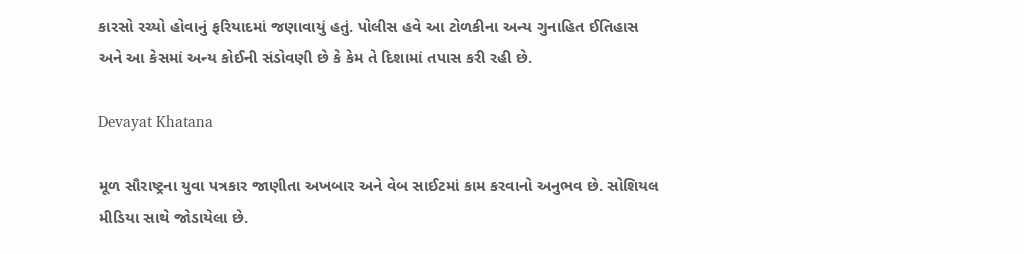કારસો રચ્યો હોવાનું ફરિયાદમાં જણાવાયું હતું. પોલીસ હવે આ ટોળકીના અન્ય ગુનાહિત ઈતિહાસ અને આ કેસમાં અન્ય કોઈની સંડોવણી છે કે કેમ તે દિશામાં તપાસ કરી રહી છે.

Devayat Khatana

મૂળ સૌરાષ્ટ્રના યુવા પત્રકાર જાણીતા અખબાર અને વેબ સાઈટમાં કામ કરવાનો અનુભવ છે. સોશિયલ મીડિયા સાથે જોડાયેલા છે.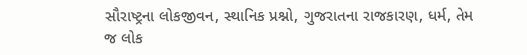સૌરાષ્ટ્રના લોકજીવન, સ્થાનિક પ્રશ્નો, ગુજરાતના રાજકારણ, ધર્મ, તેમ જ લોક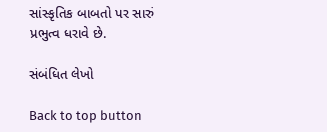સાંસ્કૃતિક બાબતો પર સારું પ્રભુત્વ ધરાવે છે.

સંબંધિત લેખો

Back to top button